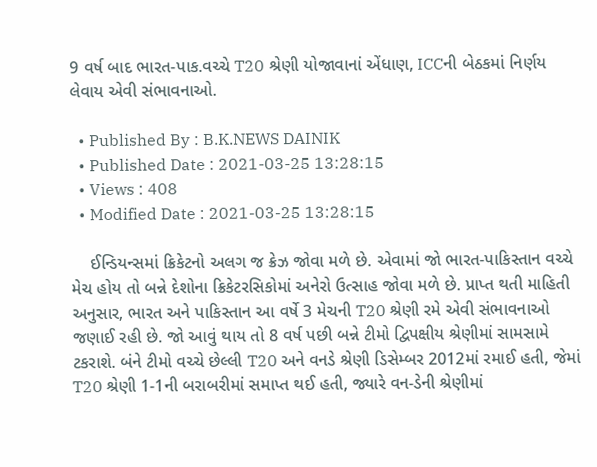9 વર્ષ બાદ ભારત-પાક.વચ્ચે T20 શ્રેણી યોજાવાનાં એંધાણ, ICCની બેઠકમાં નિર્ણય લેવાય એવી સંભાવનાઓ.

  • Published By : B.K.NEWS DAINIK
  • Published Date : 2021-03-25 13:28:15
  • Views : 408
  • Modified Date : 2021-03-25 13:28:15

    ઈન્ડિયન્સમાં ક્રિકેટનો અલગ જ ક્રેઝ જોવા મળે છે. એવામાં જો ભારત-પાકિસ્તાન વચ્ચે મેચ હોય તો બન્ને દેશોના ક્રિકેટરસિકોમાં અનેરો ઉત્સાહ જોવા મળે છે. પ્રાપ્ત થતી માહિતી અનુસાર, ભારત અને પાકિસ્તાન આ વર્ષે 3 મેચની T20 શ્રેણી રમે એવી સંભાવનાઓ જણાઈ રહી છે. જો આવું થાય તો 8 વર્ષ પછી બન્ને ટીમો દ્વિપક્ષીય શ્રેણીમાં સામસામે ટકરાશે. બંને ટીમો વચ્ચે છેલ્લી T20 અને વનડે શ્રેણી ડિસેમ્બર 2012માં રમાઈ હતી, જેમાં T20 શ્રેણી 1-1ની બરાબરીમાં સમાપ્ત થઈ હતી, જ્યારે વન-ડેની શ્રેણીમાં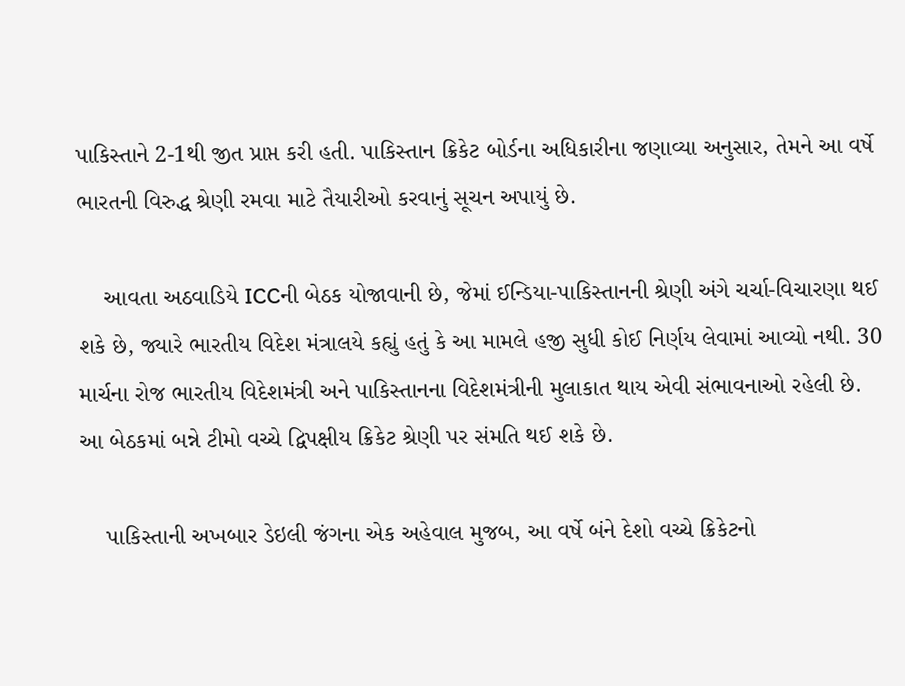પાકિસ્તાને 2-1થી જીત પ્રાપ્ત કરી હતી. પાકિસ્તાન ક્રિકેટ બોર્ડના અધિકારીના જણાવ્યા અનુસાર, તેમને આ વર્ષે ભારતની વિરુદ્ધ શ્રેણી રમવા માટે તૈયારીઓ કરવાનું સૂચન અપાયું છે.

    આવતા અઠવાડિયે ICCની બેઠક યોજાવાની છે, જેમાં ઈન્ડિયા-પાકિસ્તાનની શ્રેણી અંગે ચર્ચા-વિચારણા થઈ શકે છે, જ્યારે ભારતીય વિદેશ મંત્રાલયે કહ્યું હતું કે આ મામલે હજી સુધી કોઈ નિર્ણય લેવામાં આવ્યો નથી. 30 માર્ચના રોજ ભારતીય વિદેશમંત્રી અને પાકિસ્તાનના વિદેશમંત્રીની મુલાકાત થાય એવી સંભાવનાઓ રહેલી છે. આ બેઠકમાં બન્ને ટીમો વચ્ચે દ્વિપક્ષીય ક્રિકેટ શ્રેણી પર સંમતિ થઈ શકે છે.

    પાકિસ્તાની અખબાર ડેઇલી જંગના એક અહેવાલ મુજબ, આ વર્ષે બંને દેશો વચ્ચે ક્રિકેટનો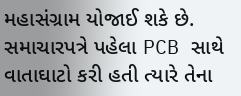મહાસંગ્રામ યોજાઈ શકે છે. સમાચારપત્રે પહેલા PCB સાથે વાતાઘાટો કરી હતી ત્યારે તેના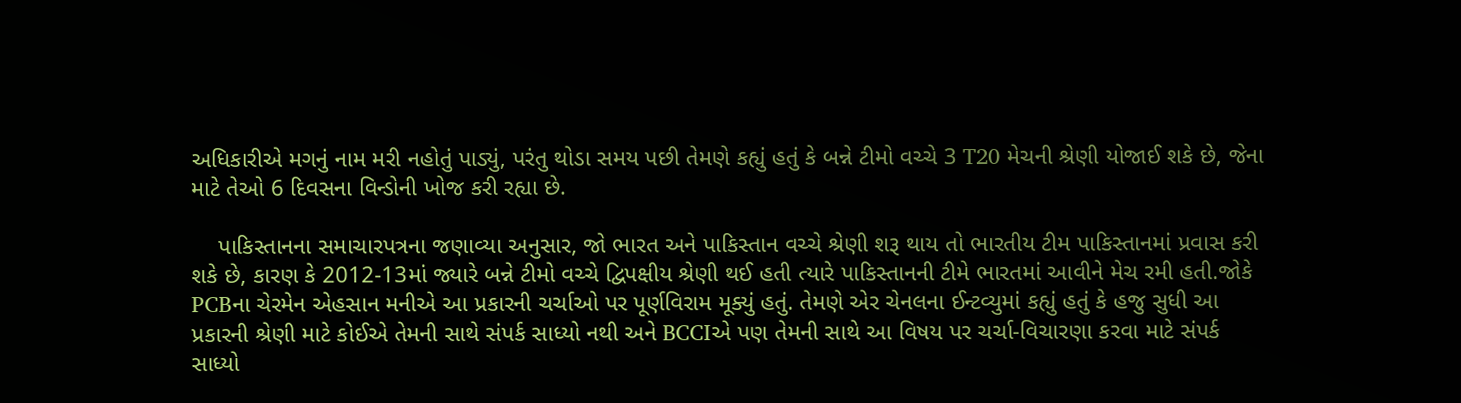અધિકારીએ મગનું નામ મરી નહોતું પાડ્યું, પરંતુ થોડા સમય પછી તેમણે કહ્યું હતું કે બન્ને ટીમો વચ્ચે 3 T20 મેચની શ્રેણી યોજાઈ શકે છે, જેના માટે તેઓ 6 દિવસના વિન્ડોની ખોજ કરી રહ્યા છે.

    પાકિસ્તાનના સમાચારપત્રના જણાવ્યા અનુસાર, જો ભારત અને પાકિસ્તાન વચ્ચે શ્રેણી શરૂ થાય તો ભારતીય ટીમ પાકિસ્તાનમાં પ્રવાસ કરી શકે છે, કારણ કે 2012-13માં જ્યારે બન્ને ટીમો વચ્ચે દ્વિપક્ષીય શ્રેણી થઈ હતી ત્યારે પાકિસ્તાનની ટીમે ભારતમાં આવીને મેચ રમી હતી.જોકે PCBના ચેરમેન એહસાન મનીએ આ પ્રકારની ચર્ચાઓ પર પૂર્ણવિરામ મૂક્યું હતું. તેમણે એર ચેનલના ઈન્ટવ્યુમાં કહ્યું હતું કે હજુ સુધી આ પ્રકારની શ્રેણી માટે કોઈએ તેમની સાથે સંપર્ક સાધ્યો નથી અને BCCIએ પણ તેમની સાથે આ વિષય પર ચર્ચા-વિચારણા કરવા માટે સંપર્ક સાધ્યો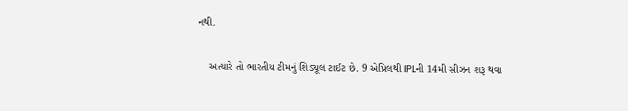નથી.

    અત્યારે તો ભારતીય ટીમનું શિડ્યૂલ ટાઈટ છે. 9 એપ્રિલથી IPLની 14મી સીઝન શરૂ થવા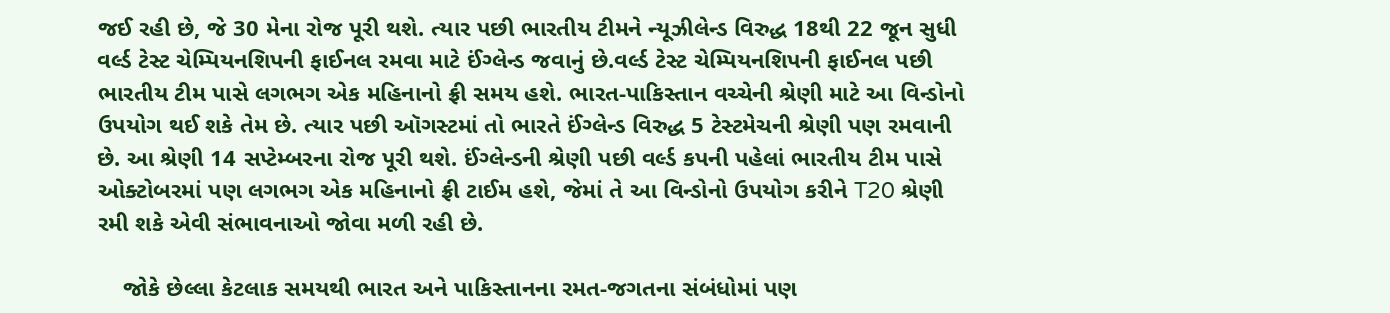જઈ રહી છે, જે 30 મેના રોજ પૂરી થશે. ત્યાર પછી ભારતીય ટીમને ન્યૂઝીલેન્ડ વિરુદ્ધ 18થી 22 જૂન સુધી વર્લ્ડ ટેસ્ટ ચેમ્પિયનશિપની ફાઈનલ રમવા માટે ઈંગ્લેન્ડ જવાનું છે.વર્લ્ડ ટેસ્ટ ચેમ્પિયનશિપની ફાઈનલ પછી ભારતીય ટીમ પાસે લગભગ એક મહિનાનો ફ્રી સમય હશે. ભારત-પાકિસ્તાન વચ્ચેની શ્રેણી માટે આ વિન્ડોનો ઉપયોગ થઈ શકે તેમ છે. ત્યાર પછી ઑગસ્ટમાં તો ભારતે ઈંગ્લેન્ડ વિરુદ્ધ 5 ટેસ્ટમેચની શ્રેણી પણ રમવાની છે. આ શ્રેણી 14 સપ્ટેમ્બરના રોજ પૂરી થશે. ઈંગ્લેન્ડની શ્રેણી પછી વર્લ્ડ કપની પહેલાં ભારતીય ટીમ પાસે ઓક્ટોબરમાં પણ લગભગ એક મહિનાનો ફ્રી ટાઈમ હશે, જેમાં તે આ વિન્ડોનો ઉપયોગ કરીને T20 શ્રેણી રમી શકે એવી સંભાવનાઓ જોવા મળી રહી છે.

    જોકે છેલ્લા કેટલાક સમયથી ભારત અને પાકિસ્તાનના રમત-જગતના સંબંધોમાં પણ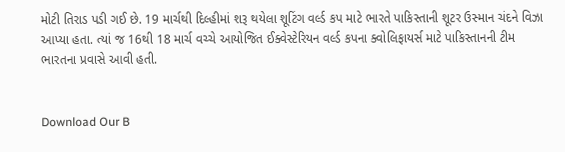મોટી તિરાડ પડી ગઈ છે. 19 માર્ચથી દિલ્હીમાં શરૂ થયેલા શૂટિંગ વર્લ્ડ કપ માટે ભારતે પાકિસ્તાની શૂટર ઉસ્માન ચંદને વિઝા આપ્યા હતા. ત્યાં જ 16થી 18 માર્ચ વચ્ચે આયોજિત ઈક્વેસ્ટેરિયન વર્લ્ડ કપના ક્વોલિફાયર્સ માટે પાકિસ્તાનની ટીમ ભારતના પ્રવાસે આવી હતી.


Download Our B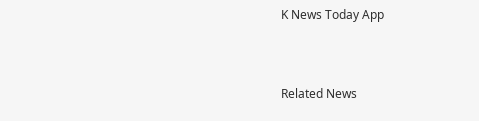K News Today App



Related News